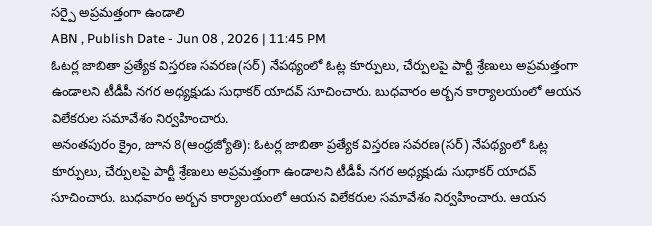సర్పై అప్రమత్తంగా ఉండాలి
ABN , Publish Date - Jun 08 , 2026 | 11:45 PM
ఓటర్ల జాబితా ప్రత్యేక విస్తరణ సవరణ(సర్) నేపథ్యంలో ఓట్ల కూర్పులు, చేర్పులపై పార్టీ శ్రేణులు అప్రమత్తంగా ఉండాలని టీడీపీ నగర అధ్యక్షుడు సుధాకర్ యాదవ్ సూచించారు. బుధవారం అర్బన కార్యాలయంలో ఆయన విలేకరుల సమావేశం నిర్వహించారు.
అనంతపురం క్రైం, జూన 8(ఆంధ్రజ్యోతి): ఓటర్ల జాబితా ప్రత్యేక విస్తరణ సవరణ(సర్) నేపథ్యంలో ఓట్ల కూర్పులు, చేర్పులపై పార్టీ శ్రేణులు అప్రమత్తంగా ఉండాలని టీడీపీ నగర అధ్యక్షుడు సుధాకర్ యాదవ్ సూచించారు. బుధవారం అర్బన కార్యాలయంలో ఆయన విలేకరుల సమావేశం నిర్వహించారు. ఆయన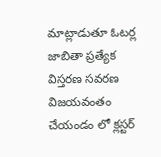మాట్లాడుతూ ఓటర్ల జాబితా ప్రత్యేక విస్తరణ సవరణ విజయవంతం చేయండం లో క్లస్టర్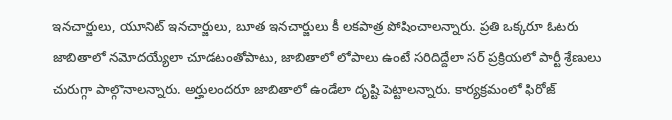ఇనచార్జులు, యూనిట్ ఇనచార్జులు, బూత ఇనచార్జులు కీ లకపాత్ర పోషించాలన్నారు. ప్రతి ఒక్కరూ ఓటరు జాబితాలో నమోదయ్యేలా చూడటంతోపాటు, జాబితాలో లోపాలు ఉంటే సరిదిద్దేలా సర్ ప్రక్రియలో పార్టీ శ్రేణులు చురుగ్గా పాల్గొనాలన్నారు. అర్హులందరూ జాబితాలో ఉండేలా దృష్టి పెట్టాలన్నారు. కార్యక్రమంలో ఫిరోజ్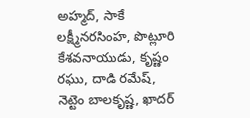అహ్మద్, సాకే లక్ష్మీనరసింహ, పొట్లూరి కేశవనాయుడు, కృష్ణం రఘు, దాడి రమేష్, నెట్టెం బాలకృష్ణ, ఖాదర్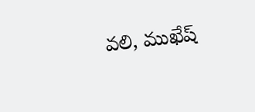వలి, ముఖేష్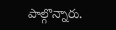పాల్గొన్నారు.